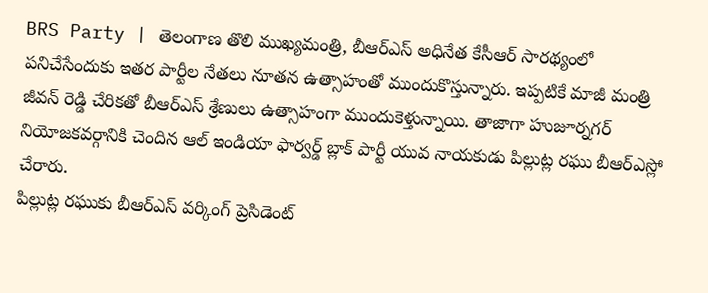BRS Party | తెలంగాణ తొలి ముఖ్యమంత్రి, బీఆర్ఎస్ అధినేత కేసీఆర్ సారథ్యంలో పనిచేసేందుకు ఇతర పార్టీల నేతలు నూతన ఉత్సాహంతో ముందుకొస్తున్నారు. ఇప్పటికే మాజీ మంత్రి జీవన్ రెడ్డి చేరికతో బీఆర్ఎస్ శ్రేణులు ఉత్సాహంగా ముందుకెళ్తున్నాయి. తాజాగా హుజూర్నగర్ నియోజకవర్గానికి చెందిన ఆల్ ఇండియా ఫార్వర్డ్ బ్లాక్ పార్టీ యువ నాయకుడు పిల్లుట్ల రఘు బీఆర్ఎస్లో చేరారు.
పిల్లుట్ల రఘుకు బీఆర్ఎస్ వర్కింగ్ ప్రెసిడెంట్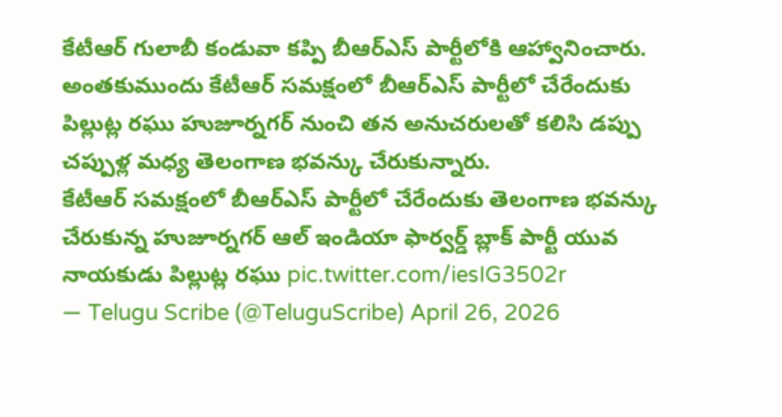కేటీఆర్ గులాబీ కండువా కప్పి బీఆర్ఎస్ పార్టీలోకి ఆహ్వానించారు. అంతకుముందు కేటీఆర్ సమక్షంలో బీఆర్ఎస్ పార్టీలో చేరేందుకు పిల్లుట్ల రఘు హుజూర్నగర్ నుంచి తన అనుచరులతో కలిసి డప్పు చప్పుళ్ల మధ్య తెలంగాణ భవన్కు చేరుకున్నారు.
కేటీఆర్ సమక్షంలో బీఆర్ఎస్ పార్టీలో చేరేందుకు తెలంగాణ భవన్కు చేరుకున్న హుజూర్నగర్ ఆల్ ఇండియా ఫార్వర్డ్ బ్లాక్ పార్టీ యువ నాయకుడు పిల్లుట్ల రఘు pic.twitter.com/iesIG3502r
— Telugu Scribe (@TeluguScribe) April 26, 2026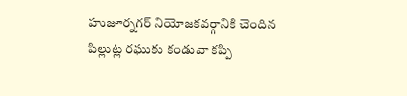హుజూర్నగర్ నియోజకవర్గానికి చెందిన పిల్లుట్ల రఘుకు కండువా కప్పి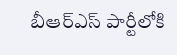బీఆర్ఎస్ పార్టీలోకి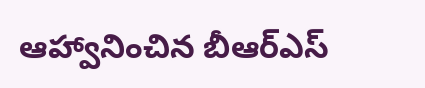ఆహ్వానించిన బీఆర్ఎస్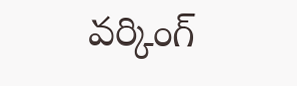వర్కింగ్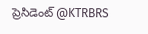ప్రెసిడెంట్ @KTRBRS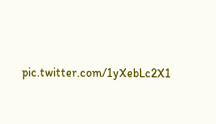pic.twitter.com/1yXebLc2X1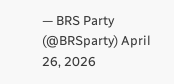— BRS Party (@BRSparty) April 26, 2026